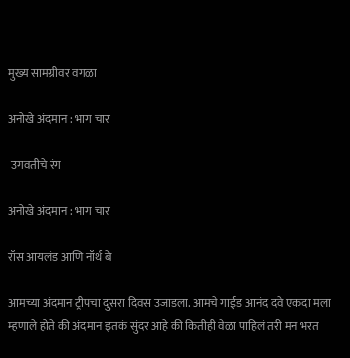मुख्य सामग्रीवर वगळा

अनोखे अंदमान : भाग चार

 उगवतीचे रंग

अनोखे अंदमान : भाग चार

रॉस आयलंड आणि नॉर्थ बे

आमच्या अंदमान ट्रीपचा दुसरा दिवस उजाडला. आमचे गाईड आनंद दवे एकदा मला म्हणाले होते की अंदमान इतकं सुंदर आहे की कितीही वेळा पाहिलं तरी मन भरत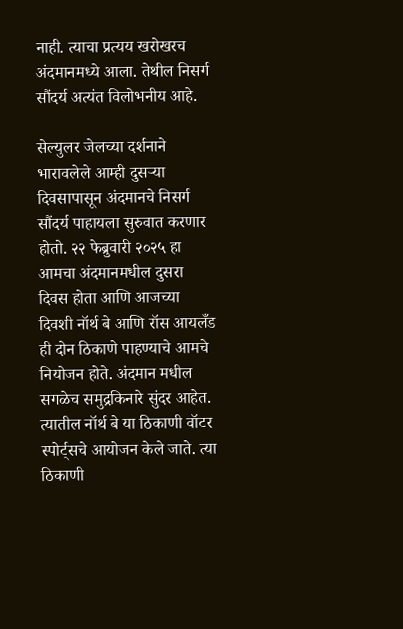नाही. त्याचा प्रत्यय खरोखरच अंदमानमध्ये आला. तेथील निसर्ग सौंदर्य अत्यंत विलोभनीय आहे.

सेल्युलर जेलच्या दर्शनाने भारावलेले आम्ही दुसऱ्या दिवसापासून अंदमानचे निसर्ग सौंदर्य पाहायला सुरुवात करणार होतो. २२ फेब्रुवारी २०२५ हा आमचा अंदमानमधील दुसरा दिवस होता आणि आजच्या दिवशी नॉर्थ बे आणि रॉस आयलँड ही दोन ठिकाणे पाहण्याचे आमचे नियोजन होते. अंदमान मधील सगळेच समुद्रकिनारे सुंदर आहेत. त्यातील नॉर्थ बे या ठिकाणी वॉटर स्पोर्ट्सचे आयोजन केले जाते. त्या ठिकाणी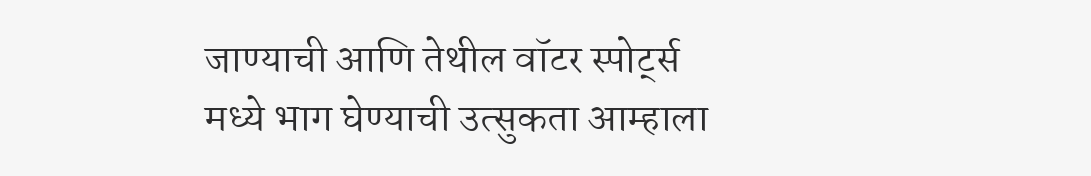जाण्याची आणि तेथील वॉटर स्पोर्ट्स मध्ये भाग घेण्याची उत्सुकता आम्हाला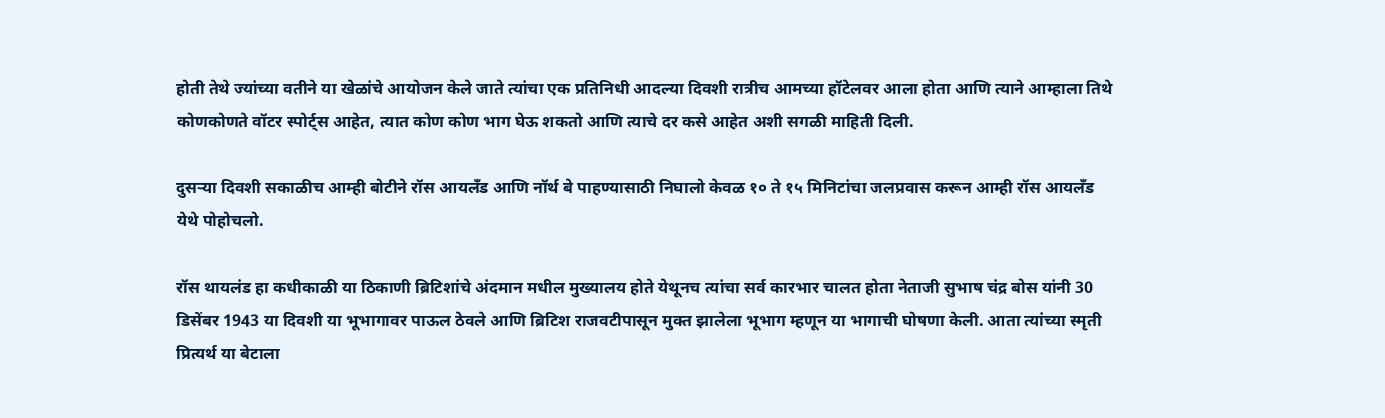होती तेथे ज्यांच्या वतीने या खेळांचे आयोजन केले जाते त्यांचा एक प्रतिनिधी आदल्या दिवशी रात्रीच आमच्या हॉटेलवर आला होता आणि त्याने आम्हाला तिथे कोणकोणते वॉटर स्पोर्ट्स आहेत, त्यात कोण कोण भाग घेऊ शकतो आणि त्याचे दर कसे आहेत अशी सगळी माहिती दिली.

दुसऱ्या दिवशी सकाळीच आम्ही बोटीने रॉस आयलँड आणि नॉर्थ बे पाहण्यासाठी निघालो केवळ १० ते १५ मिनिटांचा जलप्रवास करून आम्ही रॉस आयलँड येथे पोहोचलो.

रॉस थायलंड हा कधीकाळी या ठिकाणी ब्रिटिशांचे अंदमान मधील मुख्यालय होते येथूनच त्यांचा सर्व कारभार चालत होता नेताजी सुभाष चंद्र बोस यांनी 30 डिसेंबर 1943 या दिवशी या भूभागावर पाऊल ठेवले आणि ब्रिटिश राजवटीपासून मुक्त झालेला भूभाग म्हणून या भागाची घोषणा केली. आता त्यांच्या स्मृती प्रित्यर्थ या बेटाला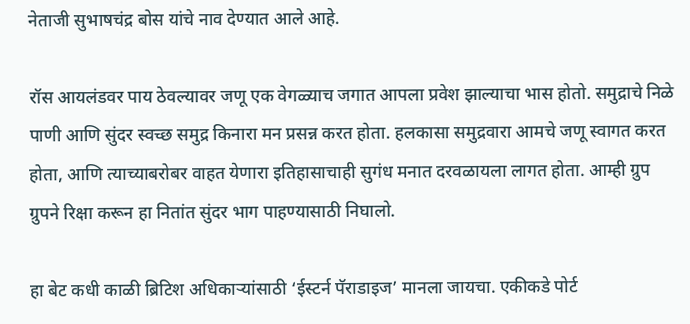नेताजी सुभाषचंद्र बोस यांचे नाव देण्यात आले आहे.

रॉस आयलंडवर पाय ठेवल्यावर जणू एक वेगळ्याच जगात आपला प्रवेश झाल्याचा भास होतो. समुद्राचे निळे पाणी आणि सुंदर स्वच्छ समुद्र किनारा मन प्रसन्न करत होता. हलकासा समुद्रवारा आमचे जणू स्वागत करत होता, आणि त्याच्याबरोबर वाहत येणारा इतिहासाचाही सुगंध मनात दरवळायला लागत होता. आम्ही ग्रुप ग्रुपने रिक्षा करून हा नितांत सुंदर भाग पाहण्यासाठी निघालो.

हा बेट कधी काळी ब्रिटिश अधिकाऱ्यांसाठी ‘ईस्टर्न पॅराडाइज’ मानला जायचा. एकीकडे पोर्ट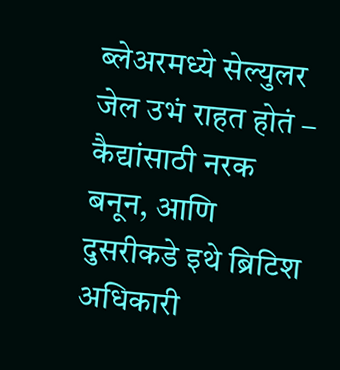ब्लेअरमध्ये सेल्युलर जेल उभं राहत होतं – कैद्यांसाठी नरक बनून, आणि दुसरीकडे इथे ब्रिटिश अधिकारी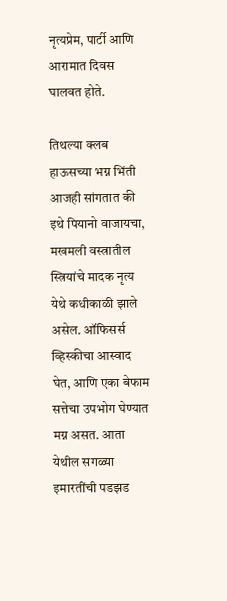नृत्यप्रेम, पार्टी आणि आरामात दिवस घालवत होते.

तिथल्या क्लब हाऊसच्या भग्न भिंती आजही सांगतात की इथे पियानो वाजायचा, मखमली वस्त्रातील स्त्रियांचे मादक नृत्य येथे कधीकाळी झाले असेल. ऑफिसर्स व्हिस्कीचा आस्वाद घेत, आणि एका बेफाम सत्तेचा उपभोग घेण्यात मग्न असत. आता येथील सगळ्या इमारतींची पडझड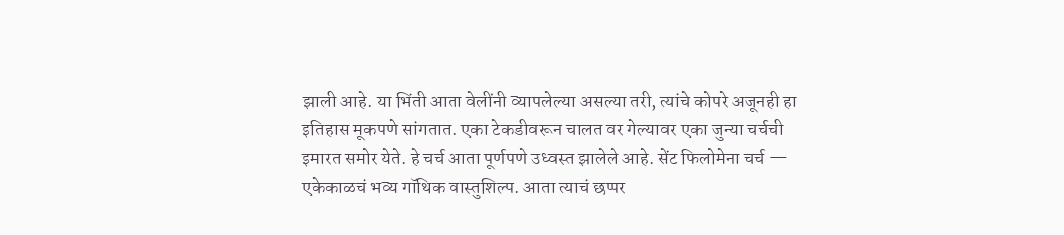झाली आहे. या भिंती आता वेलींनी व्यापलेल्या असल्या तरी, त्यांचे कोपरे अजूनही हा इतिहास मूकपणे सांगतात. एका टेकडीवरून चालत वर गेल्यावर एका जुन्या चर्चची इमारत समोर येते. हे चर्च आता पूर्णपणे उध्वस्त झालेले आहे. सेंट फिलोमेना चर्च — एकेकाळचं भव्य गॉथिक वास्तुशिल्प. आता त्याचं छप्पर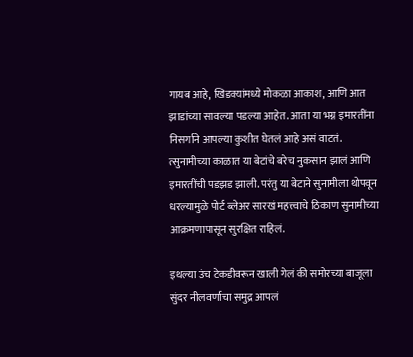गायब आहे, खिडक्यांमध्ये मोकळा आकाश, आणि आत झाडांच्या सावल्या पडल्या आहेत. आता या भग्न इमारतींना निसर्गाने आपल्या कुशीत घेतलं आहे असं वाटतं. त्सुनामीच्या काळात या बेटांचे बरेच नुकसान झालं आणि इमारतींची पडझड झाली. परंतु या बेटाने सुनामीला थोपवून धरल्यामुळे पोर्ट ब्लेअर सारखं महत्त्वाचे ठिकाण सुनामीच्या आक्रमणापासून सुरक्षित राहिलं.

इथल्या उंच टेकडीवरून खाली गेलं की समोरच्या बाजूला सुंदर नीलवर्णाचा समुद्र आपलं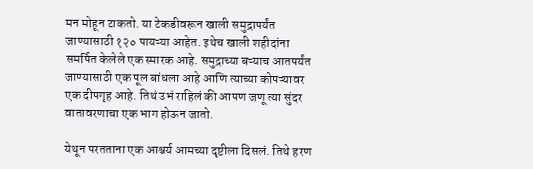मन मोहून टाकतो. या टेकडीवरून खाली समुद्रापर्यंत जाण्यासाठी १२० पायऱ्या आहेत. इथेच खाली शहीदांना समर्पित केलेले एक स्मारक आहे. समुद्राच्या बऱ्याच आतपर्यंत जाण्यासाठी एक पूल बांधला आहे आणि त्याच्या कोपऱ्यावर एक दीपगृह आहे. तिथं उभं राहिलं की आपण जणू त्या सुंदर वातावरणाचा एक भाग होऊन जातो.

येथून परतताना एक आश्चर्य आमच्या दृष्टीला दिसलं. तिथे हरण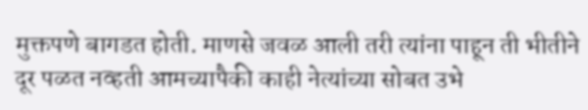मुक्तपणे बागडत होती. माणसे जवळ आली तरी त्यांना पाहून ती भीतीने दूर पळत नव्हती आमच्यापैकी काही नेत्यांच्या सोबत उभे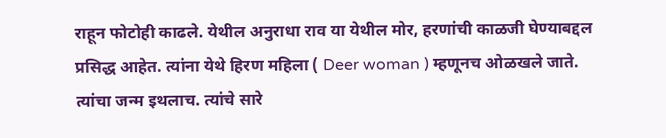राहून फोटोही काढले. येथील अनुराधा राव या येथील मोर, हरणांची काळजी घेण्याबद्दल प्रसिद्ध आहेत. त्यांना येथे हिरण महिला ( Deer woman ) म्हणूनच ओळखले जाते. त्यांचा जन्म इथलाच. त्यांचे सारे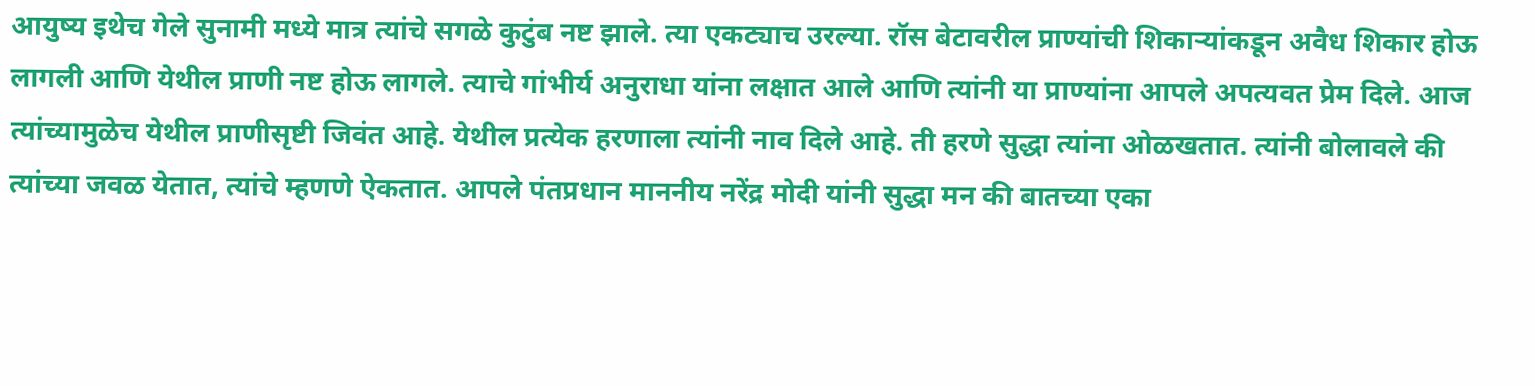आयुष्य इथेच गेले सुनामी मध्ये मात्र त्यांचे सगळे कुटुंब नष्ट झाले. त्या एकट्याच उरल्या. रॉस बेटावरील प्राण्यांची शिकाऱ्यांकडून अवैध शिकार होऊ लागली आणि येथील प्राणी नष्ट होऊ लागले. त्याचे गांभीर्य अनुराधा यांना लक्षात आले आणि त्यांनी या प्राण्यांना आपले अपत्यवत प्रेम दिले. आज त्यांच्यामुळेच येथील प्राणीसृष्टी जिवंत आहे. येथील प्रत्येक हरणाला त्यांनी नाव दिले आहे. ती हरणे सुद्धा त्यांना ओळखतात. त्यांनी बोलावले की त्यांच्या जवळ येतात, त्यांचे म्हणणे ऐकतात. आपले पंतप्रधान माननीय नरेंद्र मोदी यांनी सुद्धा मन की बातच्या एका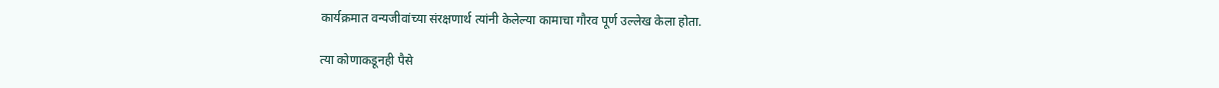कार्यक्रमात वन्यजीवांच्या संरक्षणार्थ त्यांनी केलेल्या कामाचा गौरव पूर्ण उल्लेख केला होता.

त्या कोणाकडूनही पैसे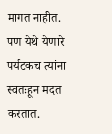मागत नाहीत. पण येथे येणारे पर्यटकच त्यांना स्वतःहून मदत करतात.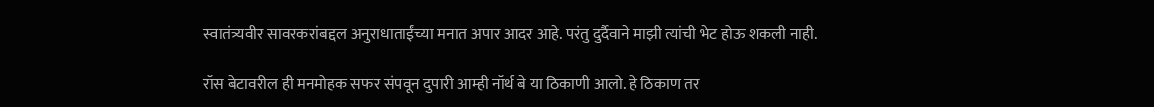स्वातंत्र्यवीर सावरकरांबद्दल अनुराधाताईंच्या मनात अपार आदर आहे. परंतु दुर्दैवाने माझी त्यांची भेट होऊ शकली नाही.

रॉस बेटावरील ही मनमोहक सफर संपवून दुपारी आम्ही नॉर्थ बे या ठिकाणी आलो. हे ठिकाण तर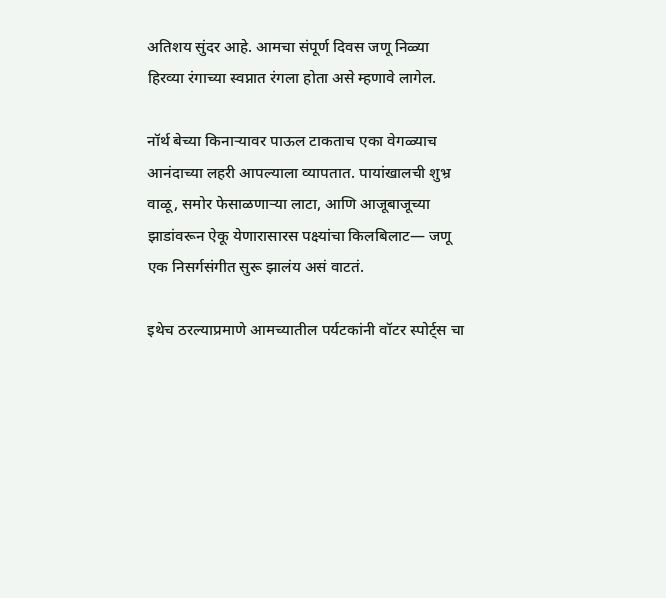अतिशय सुंदर आहे. आमचा संपूर्ण दिवस जणू निळ्या हिरव्या रंगाच्या स्वप्नात रंगला होता असे म्हणावे लागेल.

नॉर्थ बेच्या किनाऱ्यावर पाऊल टाकताच एका वेगळ्याच आनंदाच्या लहरी आपल्याला व्यापतात. पायांखालची शुभ्र वाळू, समोर फेसाळणाऱ्या लाटा, आणि आजूबाजूच्या झाडांवरून ऐकू येणारासारस पक्ष्यांचा किलबिलाट— जणू एक निसर्गसंगीत सुरू झालंय असं वाटतं.

इथेच ठरल्याप्रमाणे आमच्यातील पर्यटकांनी वॉटर स्पोर्ट्स चा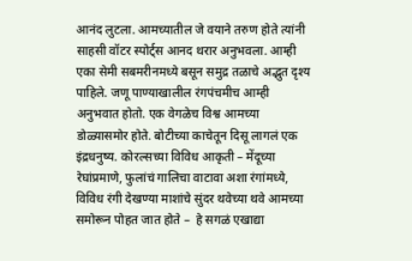आनंद लुटला. आमच्यातील जे वयाने तरुण होते त्यांनी साहसी वॉटर स्पोर्ट्स आनद थरार अनुभवला. आम्ही एका सेमी सबमरीनमध्ये बसून समुद्र तळाचे अद्भुत दृश्य पाहिले. जणू पाण्याखालील रंगपंचमीच आम्ही अनुभवात होतो. एक वेगळेच विश्व आमच्या डोळ्यासमोर होते. बोटीच्या काचेतून दिसू लागलं एक इंद्रधनुष्य. कोरल्सच्या विविध आकृती – मेंदूच्या रेघांप्रमाणे, फुलांचं गालिचा वाटावा अशा रंगांमध्ये,  विविध रंगी देखण्या माशांचे सुंदर थवेच्या थवे आमच्या समोरून पोहत जात होते –  हे सगळं एखाद्या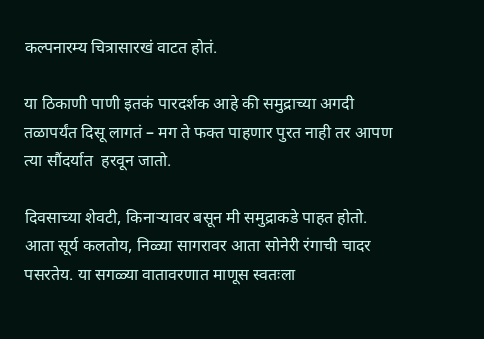कल्पनारम्य चित्रासारखं वाटत होतं.

या ठिकाणी पाणी इतकं पारदर्शक आहे की समुद्राच्या अगदी तळापर्यंत दिसू लागतं – मग ते फक्त पाहणार पुरत नाही तर आपण त्या सौंदर्यात  हरवून जातो.

दिवसाच्या शेवटी, किनाऱ्यावर बसून मी समुद्राकडे पाहत होतो.
आता सूर्य कलतोय, निळ्या सागरावर आता सोनेरी रंगाची चादर पसरतेय. या सगळ्या वातावरणात माणूस स्वतःला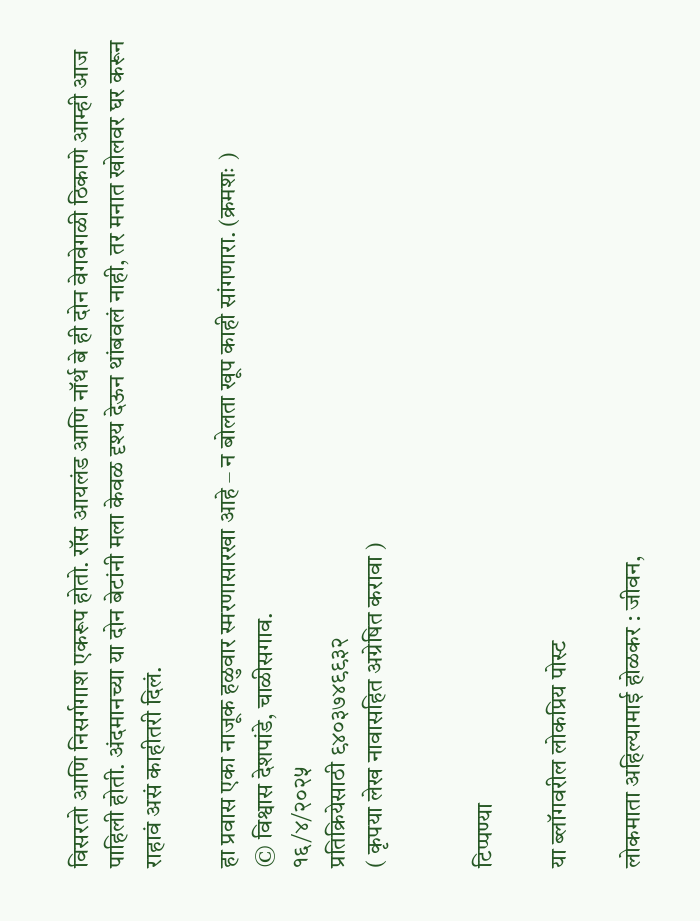विसरतो आणि निसर्गगाश एकरूप होतो. रॉस आयलंड आणि नॉर्थ बे ही दोन वेगवेगळी ठिकाणे आम्ही आज पाहिली होती. अंदमानच्या या दोन बेटांनी मला केवळ दृश्य देऊन थांबवलं नाही, तर मनात खोलवर घर करून राहावं असं काहीतरी दिलं.

हा प्रवास एका नाजूक हळुवार स्मरणासारखा आहे – न बोलता खूप काही सांगणारा. (क्रमशः )
© विश्वास देशपांडे, चाळीसगाव.
१६/४/२०२५
प्रतिक्रियेसाठी ९४०३७४९९३२
( कृपया लेख नावासहित अग्रेषित करावा )


टिप्पण्या

या ब्लॉगवरील लोकप्रिय पोस्ट

लोकमाता अहिल्यामाई होळकर : जीवन,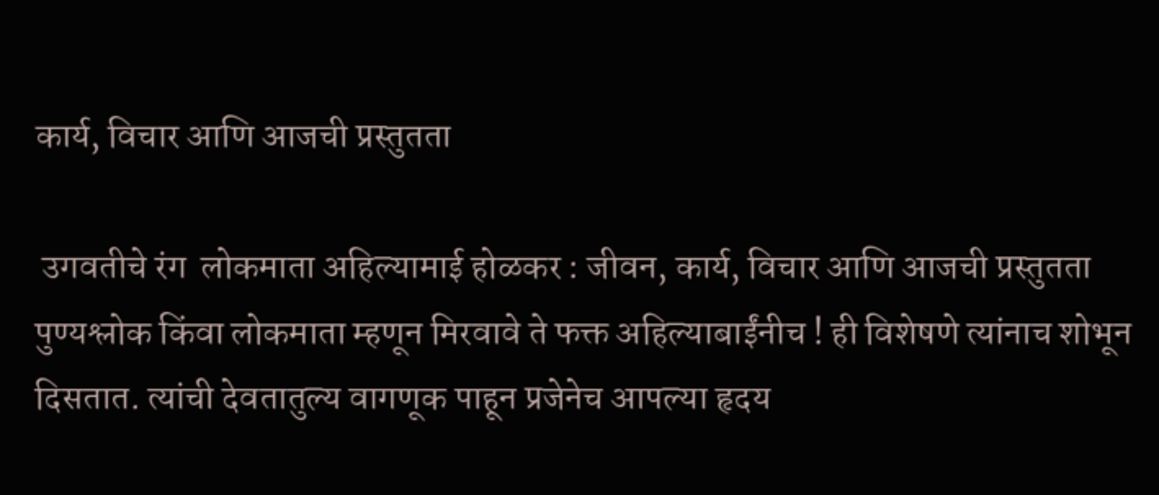कार्य, विचार आणि आजची प्रस्तुतता

 उगवतीचे रंग  लोकमाता अहिल्यामाई होळकर : जीवन, कार्य, विचार आणि आजची प्रस्तुतता पुण्यश्लोक किंवा लोकमाता म्हणून मिरवावे ते फक्त अहिल्याबाईंनीच ! ही विशेषणे त्यांनाच शोभून दिसतात. त्यांची देवतातुल्य वागणूक पाहून प्रजेनेच आपल्या हृदय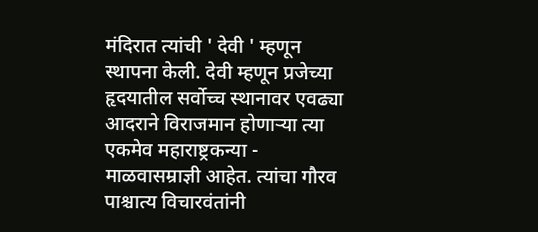मंदिरात त्यांची ' देवी ' म्हणून स्थापना केली. देवी म्हणून प्रजेच्या हृदयातील सर्वोच्च स्थानावर एवढ्या आदराने विराजमान होणाऱ्या त्या एकमेव महाराष्ट्रकन्या - माळवासम्राज्ञी आहेत. त्यांचा गौरव पाश्चात्य विचारवंतांनी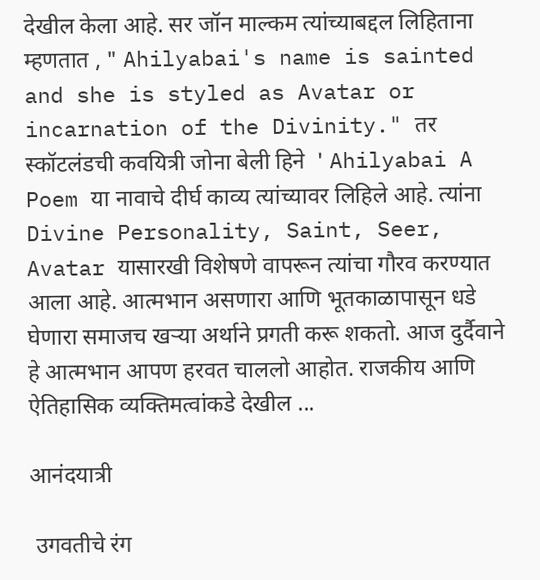देखील केला आहे. सर जॉन माल्कम त्यांच्याबद्दल लिहिताना म्हणतात , " Ahilyabai's name is sainted and she is styled as Avatar or incarnation of the Divinity." तर स्कॉटलंडची कवयित्री जोना बेली हिने  ' Ahilyabai A Poem या नावाचे दीर्घ काव्य त्यांच्यावर लिहिले आहे. त्यांना Divine Personality, Saint, Seer, Avatar यासारखी विशेषणे वापरून त्यांचा गौरव करण्यात आला आहे. आत्मभान असणारा आणि भूतकाळापासून धडे घेणारा समाजच खऱ्या अर्थाने प्रगती करू शकतो. आज दुर्दैवाने हे आत्मभान आपण हरवत चाललो आहोत. राजकीय आणि ऐतिहासिक व्यक्तिमत्वांकडे देखील ...

आनंदयात्री

 उगवतीचे रंग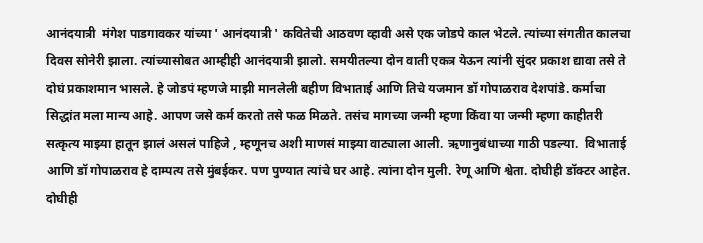आनंदयात्री  मंगेश पाडगावकर यांच्या ' आनंदयात्री ' कवितेची आठवण व्हावी असे एक जोडपे काल भेटले. त्यांच्या संगतीत कालचा दिवस सोनेरी झाला. त्यांच्यासोबत आम्हीही आनंदयात्री झालो. समयीतल्या दोन वाती एकत्र येऊन त्यांनी सुंदर प्रकाश द्यावा तसे ते दोघं प्रकाशमान भासले. हे जोडपं म्हणजे माझी मानलेली बहीण विभाताई आणि तिचे यजमान डॉ गोपाळराव देशपांडे. कर्माचा सिद्धांत मला मान्य आहे. आपण जसे कर्म करतो तसे फळ मिळते. तसंच मागच्या जन्मी म्हणा किंवा या जन्मी म्हणा काहीतरी सत्कृत्य माझ्या हातून झालं असलं पाहिजे , म्हणूनच अशी माणसं माझ्या वाट्याला आली. ऋणानुबंधाच्या गाठी पडल्या.  विभाताई आणि डॉ गोपाळराव हे दाम्पत्य तसे मुंबईकर. पण पुण्यात त्यांचे घर आहे. त्यांना दोन मुली. रेणू आणि श्वेता. दोघीही डॉक्टर आहेत. दोघीही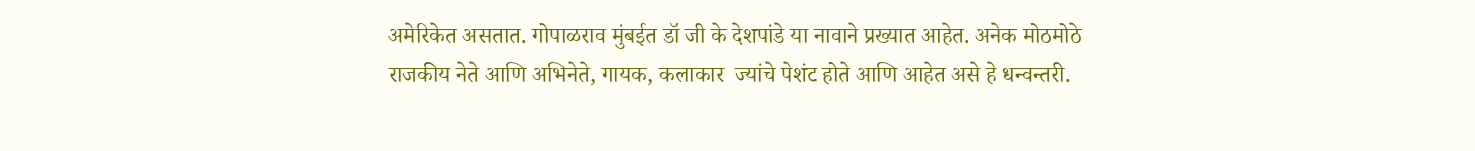अमेरिकेत असतात. गोपाळराव मुंबईत डॉ जी के देशपांडे या नावाने प्रख्यात आहेत. अनेक मोठमोठे राजकीय नेते आणि अभिनेते, गायक, कलाकार  ज्यांचे पेशंट होते आणि आहेत असे हे धन्वन्तरी.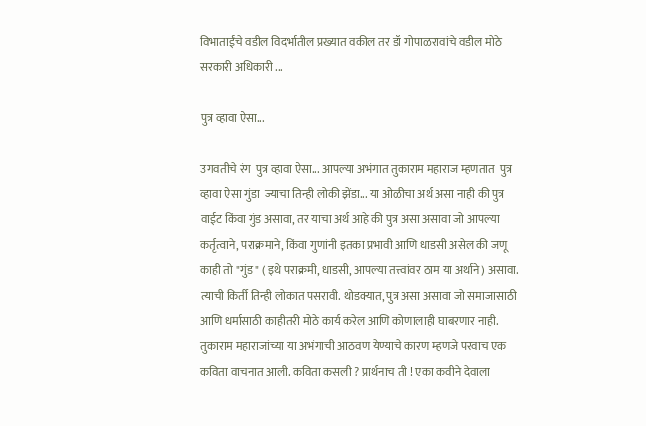विभाताईंचे वडील विदर्भातील प्रख्यात वकील तर डॉ गोपाळरावांचे वडील मोठे सरकारी अधिकारी ...

पुत्र व्हावा ऐसा...

उगवतीचे रंग  पुत्र व्हावा ऐसा... आपल्या अभंगात तुकाराम महाराज म्हणतात  पुत्र व्हावा ऐसा गुंडा  ज्याचा तिन्ही लोकी झेंडा... या ओळीचा अर्थ असा नाही की पुत्र वाईट किंवा गुंड असावा, तर याचा अर्थ आहे की पुत्र असा असावा जो आपल्या कर्तृत्वाने, पराक्रमाने, किंवा गुणांनी इतका प्रभावी आणि धाडसी असेल की जणू काही तो "गुंड" ( इथे पराक्रमी, धाडसी, आपल्या तत्त्वांवर ठाम या अर्थाने) असावा. त्याची किर्ती तिन्ही लोकात पसरावी. थोडक्यात, पुत्र असा असावा जो समाजासाठी आणि धर्मासाठी काहीतरी मोठे कार्य करेल आणि कोणालाही घाबरणार नाही. तुकाराम महाराजांच्या या अभंगाची आठवण येण्याचे कारण म्हणजे परवाच एक कविता वाचनात आली. कविता कसली ? प्रार्थनाच ती ! एका कवीने देवाला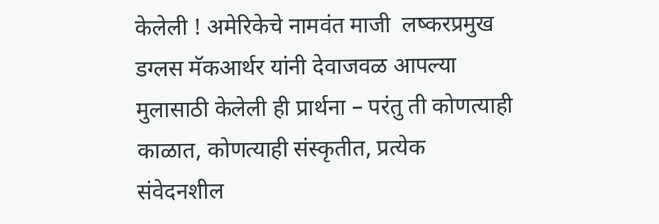केलेली ! अमेरिकेचे नामवंत माजी  लष्करप्रमुख डग्लस मॅकआर्थर यांनी देवाजवळ आपल्या मुलासाठी केलेली ही प्रार्थना – परंतु ती कोणत्याही काळात, कोणत्याही संस्कृतीत, प्रत्येक संवेदनशील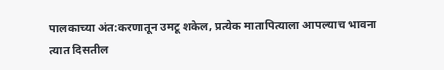पालकाच्या अंत:करणातून उमटू शकेल, प्रत्येक मातापित्याला आपल्याच भावना त्यात दिसतील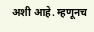अशी आहे. म्हणूनच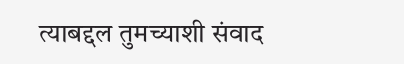त्याबद्दल तुमच्याशी संवाद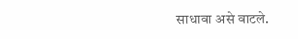साधावा असे वाटले.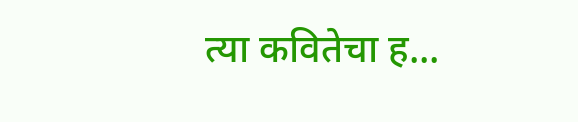त्या कवितेचा ह...